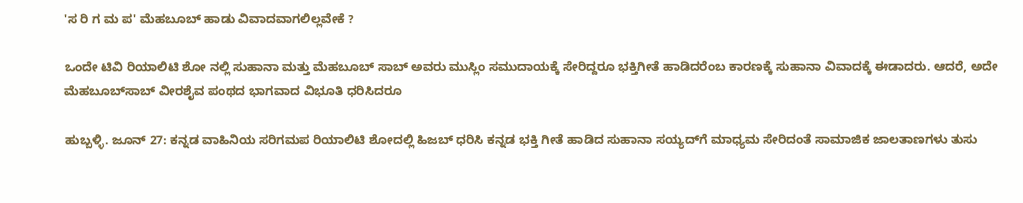'ಸ ರಿ ಗ ಮ ಪ' ಮೆಹಬೂಬ್‌ ಹಾಡು ವಿವಾದವಾಗಲಿಲ್ಲವೇಕೆ ?

ಒಂದೇ ಟಿವಿ ರಿಯಾಲಿಟಿ ಶೋ ನಲ್ಲಿ ಸುಹಾನಾ ಮತ್ತು ಮೆಹಬೂಬ್ ಸಾಬ್ ಅವರು ಮುಸ್ಲಿಂ ಸಮುದಾಯಕ್ಕೆ ಸೇರಿದ್ದರೂ ಭಕ್ತಿಗೀತೆ ಹಾಡಿದರೆಂಬ ಕಾರಣಕ್ಕೆ ಸುಹಾನಾ ವಿವಾದಕ್ಕೆ ಈಡಾದರು. ಆದರೆ, ಅದೇ ಮೆಹಬೂಬ್‌ಸಾಬ್ ವೀರಶೈವ ಪಂಥದ ಭಾಗವಾದ ವಿಭೂತಿ ಧರಿಸಿದರೂ

ಹುಬ್ಬಳ್ಳಿ. ಜೂನ್ 27: ಕನ್ನಡ ವಾಹಿನಿಯ ಸರಿಗಮಪ ರಿಯಾಲಿಟಿ ಶೋದಲ್ಲಿ ಹಿಜಬ್ ಧರಿಸಿ ಕನ್ನಡ ಭಕ್ತಿ ಗೀತೆ ಹಾಡಿದ ಸುಹಾನಾ ಸಯ್ಯದ್‌ಗೆ ಮಾಧ್ಯಮ ಸೇರಿದಂತೆ ಸಾಮಾಜಿಕ ಜಾಲತಾಣಗಳು ತುಸು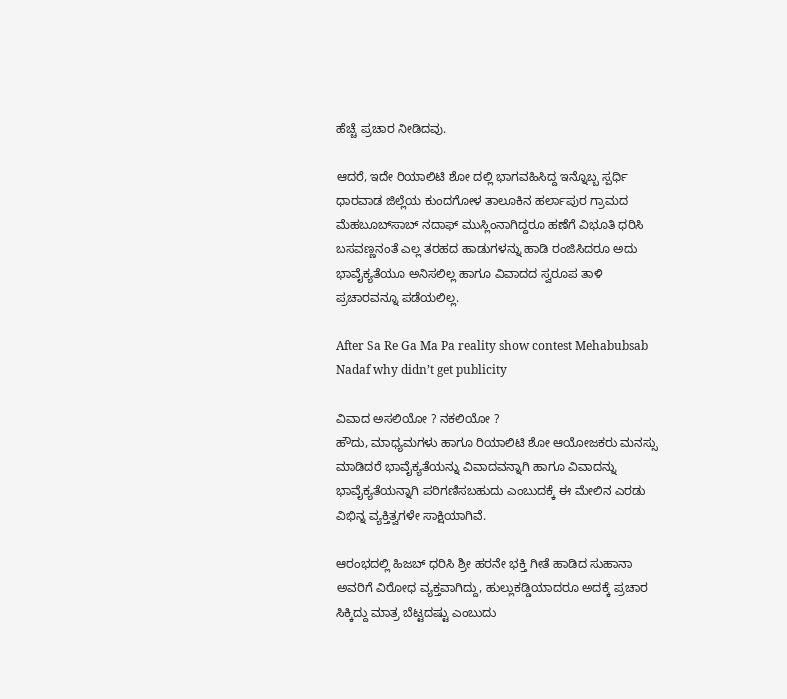ಹೆಚ್ಚೆ ಪ್ರಚಾರ ನೀಡಿದವು.

ಆದರೆ, ಇದೇ ರಿಯಾಲಿಟಿ ಶೋ ದಲ್ಲಿ ಭಾಗವಹಿಸಿದ್ದ ಇನ್ನೊಬ್ಬ ಸ್ಪರ್ಧಿ ಧಾರವಾಡ ಜಿಲ್ಲೆಯ ಕುಂದಗೋಳ ತಾಲೂಕಿನ ಹರ್ಲಾಪುರ ಗ್ರಾಮದ ಮೆಹಬೂಬ್‌ಸಾಬ್ ನದಾಫ್ ಮುಸ್ಲಿಂನಾಗಿದ್ದರೂ ಹಣೆಗೆ ವಿಭೂತಿ ಧರಿಸಿ ಬಸವಣ್ಣನಂತೆ ಎಲ್ಲ ತರಹದ ಹಾಡುಗಳನ್ನು ಹಾಡಿ ರಂಜಿಸಿದರೂ ಅದು ಭಾವೈಕ್ಯತೆಯೂ ಅನಿಸಲಿಲ್ಲ ಹಾಗೂ ವಿವಾದದ ಸ್ವರೂಪ ತಾಳಿ ಪ್ರಚಾರವನ್ನೂ ಪಡೆಯಲಿಲ್ಲ.

After Sa Re Ga Ma Pa reality show contest Mehabubsab Nadaf why didn’t get publicity

ವಿವಾದ ಅಸಲಿಯೋ ? ನಕಲಿಯೋ ?
ಹೌದು, ಮಾಧ್ಯಮಗಳು ಹಾಗೂ ರಿಯಾಲಿಟಿ ಶೋ ಆಯೋಜಕರು ಮನಸ್ಸು ಮಾಡಿದರೆ ಭಾವೈಕ್ಯತೆಯನ್ನು ವಿವಾದವನ್ನಾಗಿ ಹಾಗೂ ವಿವಾದನ್ನು ಭಾವೈಕ್ಯತೆಯನ್ನಾಗಿ ಪರಿಗಣಿಸಬಹುದು ಎಂಬುದಕ್ಕೆ ಈ ಮೇಲಿನ ಎರಡು ವಿಭಿನ್ನ ವ್ಯಕ್ತಿತ್ವಗಳೇ ಸಾಕ್ಷಿಯಾಗಿವೆ.

ಆರಂಭದಲ್ಲಿ ಹಿಜಬ್ ಧರಿಸಿ ಶ್ರೀ ಹರನೇ ಭಕ್ತಿ ಗೀತೆ ಹಾಡಿದ ಸುಹಾನಾ ಅವರಿಗೆ ವಿರೋಧ ವ್ಯಕ್ತವಾಗಿದ್ದು, ಹುಲ್ಲುಕಡ್ಡಿಯಾದರೂ ಅದಕ್ಕೆ ಪ್ರಚಾರ ಸಿಕ್ಕಿದ್ದು ಮಾತ್ರ ಬೆಟ್ಟದಷ್ಟು ಎಂಬುದು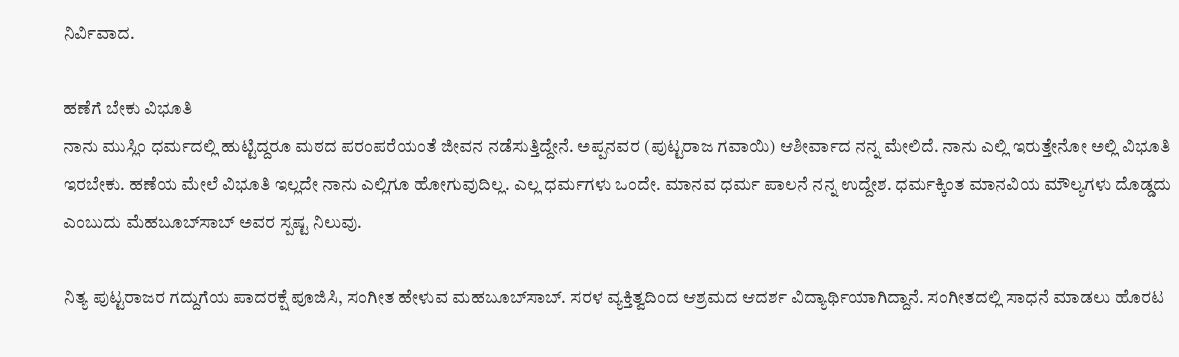ನಿರ್ವಿವಾದ.

ಹಣೆಗೆ ಬೇಕು ವಿಭೂತಿ
ನಾನು ಮುಸ್ಲಿಂ ಧರ್ಮದಲ್ಲಿ ಹುಟ್ಟಿದ್ದರೂ ಮಠದ ಪರಂಪರೆಯಂತೆ ಜೀವನ ನಡೆಸುತ್ತಿದ್ದೇನೆ. ಅಪ್ಪನವರ (ಪುಟ್ಟರಾಜ ಗವಾಯಿ) ಆಶೀರ್ವಾದ ನನ್ನ ಮೇಲಿದೆ. ನಾನು ಎಲ್ಲಿ ಇರುತ್ತೇನೋ ಅಲ್ಲಿ ವಿಭೂತಿ ಇರಬೇಕು. ಹಣೆಯ ಮೇಲೆ ವಿಭೂತಿ ಇಲ್ಲದೇ ನಾನು ಎಲ್ಲಿಗೂ ಹೋಗುವುದಿಲ್ಲ. ಎಲ್ಲ ಧರ್ಮಗಳು ಒಂದೇ. ಮಾನವ ಧರ್ಮ ಪಾಲನೆ ನನ್ನ ಉದ್ದೇಶ. ಧರ್ಮಕ್ಕಿಂತ ಮಾನವಿಯ ಮೌಲ್ಯಗಳು ದೊಡ್ಡದು ಎಂಬುದು ಮೆಹಬೂಬ್‌ಸಾಬ್ ಅವರ ಸ್ಪಷ್ಟ ನಿಲುವು.

ನಿತ್ಯ ಪುಟ್ಟರಾಜರ ಗದ್ದುಗೆಯ ಪಾದರಕ್ಷೆ ಪೂಜಿಸಿ, ಸಂಗೀತ ಹೇಳುವ ಮಹಬೂಬ್‌ಸಾಬ್. ಸರಳ ವ್ಯಕ್ತಿತ್ವದಿಂದ ಆಶ್ರಮದ ಆದರ್ಶ ವಿದ್ಯಾರ್ಥಿಯಾಗಿದ್ದಾನೆ. ಸಂಗೀತದಲ್ಲಿ ಸಾಧನೆ ಮಾಡಲು ಹೊರಟ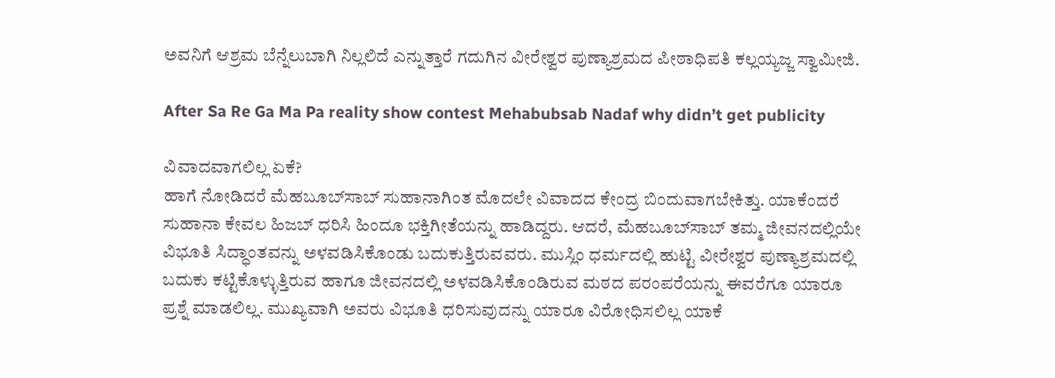ಅವನಿಗೆ ಆಶ್ರಮ ಬೆನ್ನೆಲುಬಾಗಿ ನಿಲ್ಲಲಿದೆ ಎನ್ನುತ್ತಾರೆ ಗದುಗಿನ ವೀರೇಶ್ವರ ಪುಣ್ಯಾಶ್ರಮದ ಪೀಠಾಧಿಪತಿ ಕಲ್ಲಯ್ಯಜ್ಜ ಸ್ವಾಮೀಜಿ.

After Sa Re Ga Ma Pa reality show contest Mehabubsab Nadaf why didn’t get publicity

ವಿವಾದವಾಗಲಿಲ್ಲ ಏಕೆ?
ಹಾಗೆ ನೋಡಿದರೆ ಮೆಹಬೂಬ್‌ಸಾಬ್ ಸುಹಾನಾಗಿಂತ ಮೊದಲೇ ವಿವಾದದ ಕೇಂದ್ರ ಬಿಂದುವಾಗಬೇಕಿತ್ತು. ಯಾಕೆಂದರೆ ಸುಹಾನಾ ಕೇವಲ ಹಿಜಬ್ ಧರಿಸಿ ಹಿಂದೂ ಭಕ್ತಿಗೀತೆಯನ್ನು ಹಾಡಿದ್ದರು. ಆದರೆ, ಮೆಹಬೂಬ್‌ಸಾಬ್ ತಮ್ಮ ಜೀವನದಲ್ಲಿಯೇ ವಿಭೂತಿ ಸಿದ್ಧಾಂತವನ್ನು ಅಳವಡಿಸಿಕೊಂಡು ಬದುಕುತ್ತಿರುವವರು. ಮುಸ್ಲಿಂ ಧರ್ಮದಲ್ಲಿ ಹುಟ್ಟಿ ವೀರೇಶ್ವರ ಪುಣ್ಯಾಶ್ರಮದಲ್ಲಿ ಬದುಕು ಕಟ್ಟಿಕೊಳ್ಳುತ್ತಿರುವ ಹಾಗೂ ಜೀವನದಲ್ಲಿ ಅಳವಡಿಸಿಕೊಂಡಿರುವ ಮಠದ ಪರಂಪರೆಯನ್ನು ಈವರೆಗೂ ಯಾರೂ ಪ್ರಶ್ನೆ ಮಾಡಲಿಲ್ಲ. ಮುಖ್ಯವಾಗಿ ಅವರು ವಿಭೂತಿ ಧರಿಸುವುದನ್ನು ಯಾರೂ ವಿರೋಧಿಸಲಿಲ್ಲ ಯಾಕೆ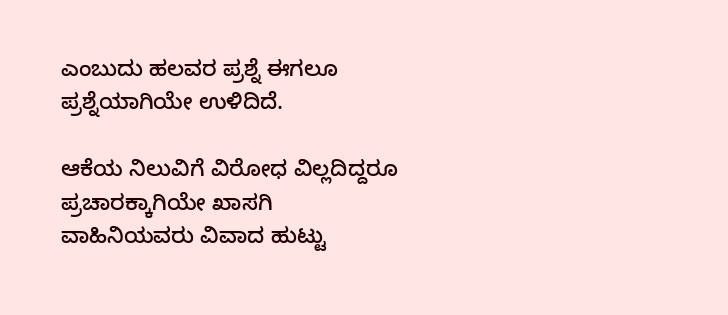ಎಂಬುದು ಹಲವರ ಪ್ರಶ್ನೆ ಈಗಲೂ ಪ್ರಶ್ನೆಯಾಗಿಯೇ ಉಳಿದಿದೆ.

ಆಕೆಯ ನಿಲುವಿಗೆ ವಿರೋಧ ವಿಲ್ಲದಿದ್ದರೂ ಪ್ರಚಾರಕ್ಕಾಗಿಯೇ ಖಾಸಗಿ ವಾಹಿನಿಯವರು ವಿವಾದ ಹುಟ್ಟು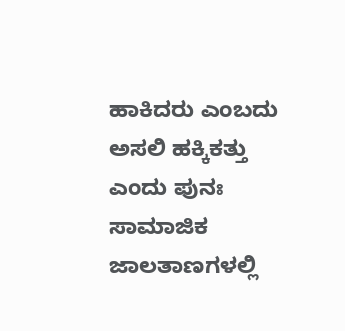ಹಾಕಿದರು ಎಂಬದು ಅಸಲಿ ಹಕ್ಕಿಕತ್ತು ಎಂದು ಪುನಃ ಸಾಮಾಜಿಕ ಜಾಲತಾಣಗಳಲ್ಲಿ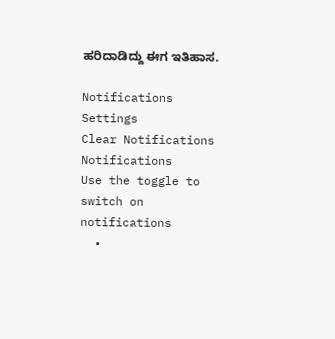ಹರಿದಾಡಿದ್ದು ಈಗ ಇತಿಹಾಸ.

Notifications
Settings
Clear Notifications
Notifications
Use the toggle to switch on notifications
  •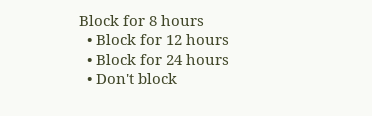Block for 8 hours
  • Block for 12 hours
  • Block for 24 hours
  • Don't block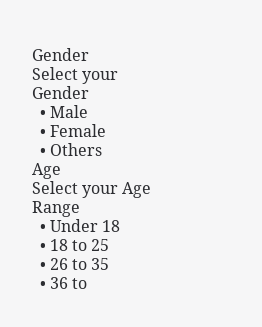Gender
Select your Gender
  • Male
  • Female
  • Others
Age
Select your Age Range
  • Under 18
  • 18 to 25
  • 26 to 35
  • 36 to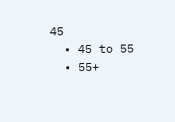45
  • 45 to 55
  • 55+